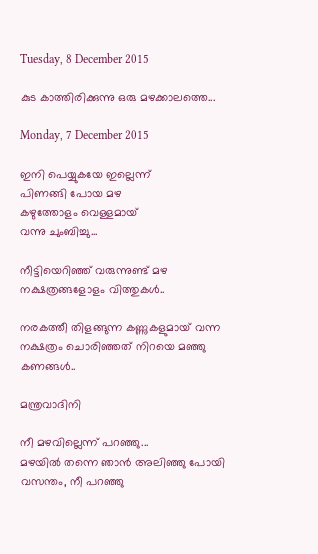Tuesday, 8 December 2015

കുട കാത്തിരിക്കുന്നു ഒരു മഴക്കാലത്തെ...

Monday, 7 December 2015

ഇനി പെയ്യുകയേ ഇല്ലെന്ന്
പിണങ്ങി പോയ മഴ
കഴുത്തോളം വെള്ളമായ്‌
വന്നു ചുംബിച്ചു...

നീട്ടിയെറിഞ്ഞ്‌ വരുന്നുണ്ട്‌ മഴ
നക്ഷത്രങ്ങളോളം വിത്തുകൾ..

നരകത്തീ തിളങ്ങുന്ന കണ്ണുകളുമായ്‌ വന്ന
നക്ഷത്രം ചൊരിഞ്ഞത്‌ നിറയെ മഞ്ഞു കണങ്ങൾ..

മന്ത്രവാദിനി

നീ മഴവില്ലെന്ന് പറഞ്ഞു...
മഴയിൽ തന്നെ ഞാൻ അലിഞ്ഞു പോയി
വസന്തം, നീ പറഞ്ഞു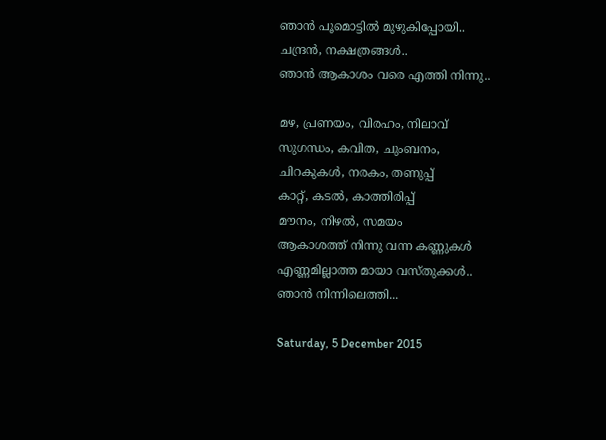ഞാൻ പൂമൊട്ടിൽ മുഴുകിപ്പോയി..
ചന്ദ്രൻ, നക്ഷത്രങ്ങൾ..
ഞാൻ ആകാശം വരെ എത്തി നിന്നു..

മഴ, പ്രണയം, വിരഹം, നിലാവ്‌
സുഗന്ധം, കവിത, ചുംബനം,
ചിറകുകൾ, നരകം, തണുപ്പ്‌
കാറ്റ്‌, കടൽ, കാത്തിരിപ്പ്‌
മൗനം, നിഴൽ, സമയം
ആകാശത്ത്‌ നിന്നു വന്ന കണ്ണുകൾ
എണ്ണമില്ലാത്ത മായാ വസ്തുക്കൾ..
ഞാൻ നിന്നിലെത്തി...

Saturday, 5 December 2015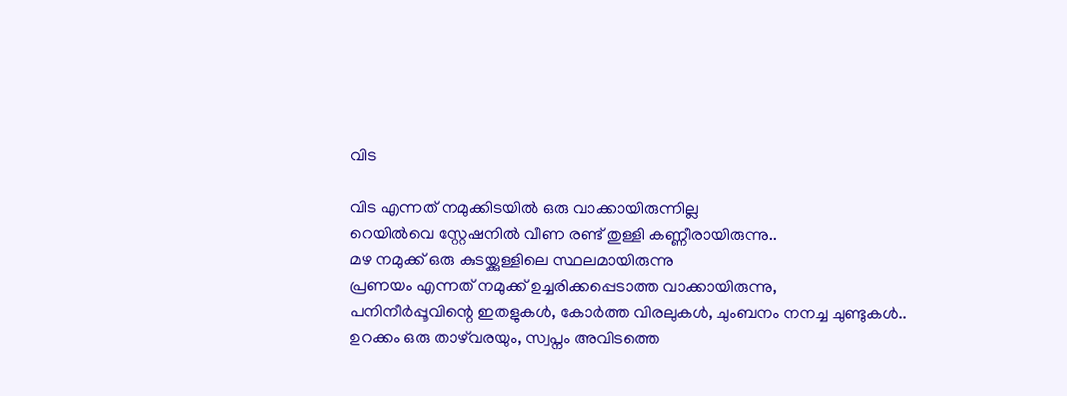വിട

വിട എന്നത്‌ നമുക്കിടയിൽ ഒരു വാക്കായിരുന്നില്ല
റെയിൽവെ സ്റ്റേഷനിൽ വീണ രണ്ട്‌ തുള്ളി കണ്ണീരായിരുന്നു..
മഴ നമുക്ക്‌ ഒരു കുടയ്ക്കുള്ളിലെ സ്ഥലമായിരുന്നു
പ്രണയം എന്നത്‌ നമുക്ക്‌ ഉച്ചരിക്കപ്പെടാത്ത വാക്കായിരുന്നു,
പനിനീർപ്പൂവിന്റെ ഇതളുകൾ, കോർത്ത വിരലുകൾ, ചുംബനം നനച്ച ചുണ്ടുകൾ..
ഉറക്കം ഒരു താഴ്‌വരയും, സ്വപ്നം അവിടത്തെ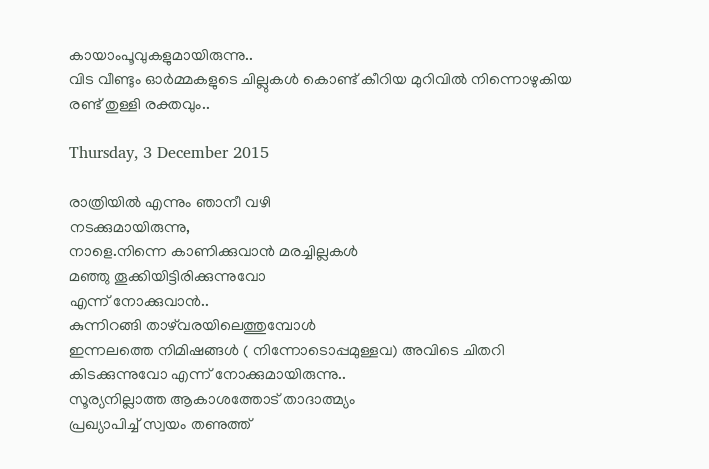കായാംപൂവുകളുമായിരുന്നു..
വിട വീണ്ടും ഓർമ്മകളുടെ ചില്ലുകൾ കൊണ്ട്‌ കീറിയ മുറിവിൽ നിന്നൊഴുകിയ
രണ്ട്‌ തുള്ളി രക്തവും..

Thursday, 3 December 2015

രാത്രിയിൽ എന്നും ഞാനീ വഴി
നടക്കുമായിരുന്നു,
നാളെ.നിന്നെ കാണിക്കുവാൻ മരച്ചില്ലകൾ
മഞ്ഞു തൂക്കിയിട്ടിരിക്കുന്നുവോ
എന്ന് നോക്കുവാൻ..
കുന്നിറങ്ങി താഴ്‌വരയിലെത്തുമ്പോൾ
ഇന്നലത്തെ നിമിഷങ്ങൾ ( നിന്നോടൊപ്പമുള്ളവ) അവിടെ ചിതറി
കിടക്കുന്നുവോ എന്ന് നോക്കുമായിരുന്നു..
സൂര്യനില്ലാത്ത ആകാശത്തോട്‌ താദാത്മ്യം
പ്രഖ്യാപിച്ച്‌ സ്വയം തണുത്ത്‌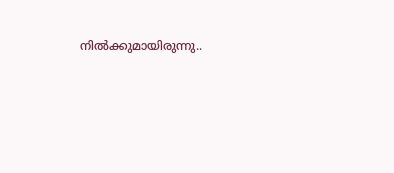നിൽക്കുമായിരുന്നു..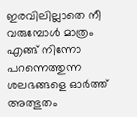ഇരവിലില്ലാതെ നീ വരുമ്പോൾ മാത്രം
എങ്ങ്‌ നിന്നോ പറന്നെത്തുന്ന
ശലഭങ്ങളെ ഓർത്ത്‌ അത്ഭുതം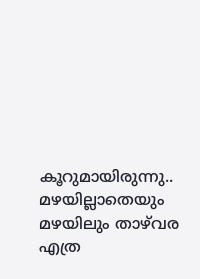കൂറുമായിരുന്നു..
മഴയില്ലാതെയും മഴയിലും താഴ്‌വര എത്ര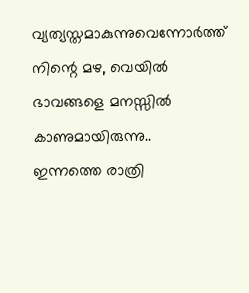വ്യത്യസ്തമാകുന്നുവെന്നോർത്ത്‌ നിന്റെ മഴ, വെയിൽ ഭാവങ്ങളെ മനസ്സിൽ കാണുമായിരുന്നു..
ഇന്നത്തെ രാത്രി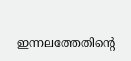ഇന്നലത്തേതിന്റെ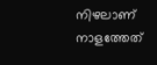നിഴലാണ്‌
നാളത്തേത്‌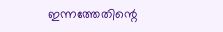ഇന്നത്തേതിന്റെ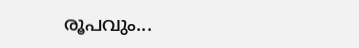രൂപവും...